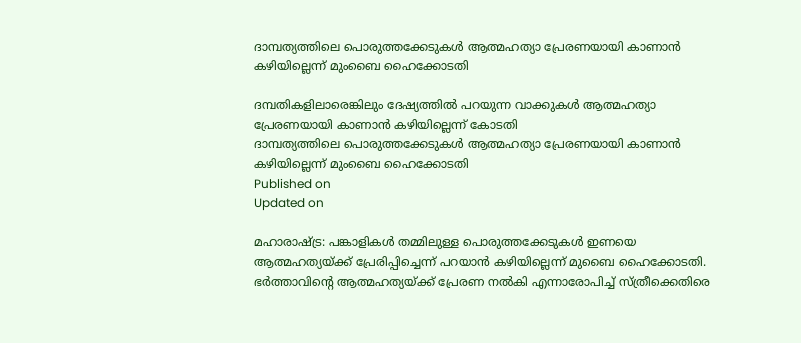ദാമ്പത്യത്തിലെ പൊരുത്തക്കേടുകൾ ആത്മഹത്യാ പ്രേരണയായി കാണാൻ കഴിയില്ലെന്ന് മുംബൈ ഹൈക്കോടതി

ദമ്പതികളിലാരെങ്കിലും ദേഷ്യത്തിൽ പറയുന്ന വാക്കുകൾ ആത്മഹത്യാ പ്രേരണയായി കാണാൻ കഴിയില്ലെന്ന് കോടതി
ദാമ്പത്യത്തിലെ പൊരുത്തക്കേടുകൾ ആത്മഹത്യാ പ്രേരണയായി കാണാൻ കഴിയില്ലെന്ന് മുംബൈ ഹൈക്കോടതി
Published on
Updated on

മഹാരാഷ്ട്ര: പങ്കാളികൾ തമ്മിലുള്ള പൊരുത്തക്കേടുകൾ ഇണയെ ആത്മഹത്യയ്ക്ക് പ്രേരിപ്പിച്ചെന്ന് പറയാൻ കഴിയില്ലെന്ന് മുബൈ ഹൈക്കോടതി. ഭർത്താവിൻ്റെ ആത്മഹത്യയ്ക്ക് പ്രേരണ നൽകി എന്നാരോപിച്ച് സ്ത്രീക്കെതിരെ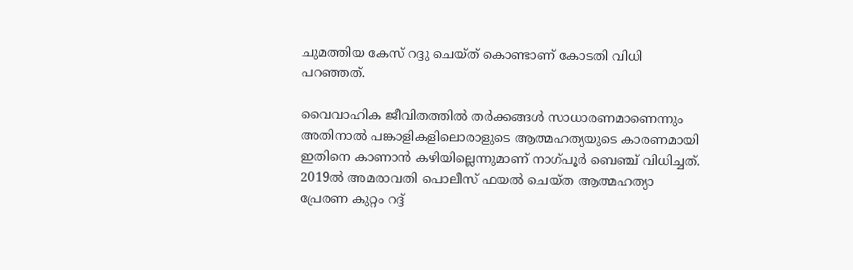ചുമത്തിയ കേസ് റദ്ദു ചെയ്ത് കൊണ്ടാണ് കോടതി വിധി പറഞ്ഞത്.

വൈവാഹിക ജീവിതത്തിൽ തർക്കങ്ങൾ സാധാരണമാണെന്നും അതിനാൽ പങ്കാളികളിലൊരാളുടെ ആത്മഹത്യയുടെ കാരണമായി ഇതിനെ കാണാൻ കഴിയില്ലെന്നുമാണ് നാഗ്പൂർ ബെഞ്ച് വിധിച്ചത്. 2019ൽ അമരാവതി പൊലീസ് ഫയൽ ചെയ്ത ആത്മഹത്യാ പ്രേരണ കുറ്റം റദ്ദ്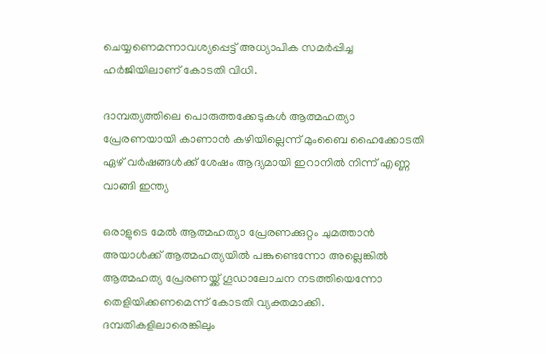ചെയ്യണെമന്നാവശ്യപ്പെട്ട് അധ്യാപിക സമർപ്പിച്ച ഹർജിയിലാണ് കോടതി വിധി.

ദാമ്പത്യത്തിലെ പൊരുത്തക്കേടുകൾ ആത്മഹത്യാ പ്രേരണയായി കാണാൻ കഴിയില്ലെന്ന് മുംബൈ ഹൈക്കോടതി
ഏഴ് വർഷങ്ങൾക്ക് ശേഷം ആദ്യമായി ഇറാനിൽ നിന്ന് എണ്ണ വാങ്ങി ഇന്ത്യ

ഒരാളുടെ മേൽ ആത്മഹത്യാ പ്രേരണക്കുറ്റം ചുമത്താൻ അയാൾക്ക് ആത്മഹത്യയിൽ പങ്കുണ്ടെന്നോ അല്ലെങ്കിൽ ആത്മഹത്യ പ്രേരണയ്ക്ക് ഗൂഡാലോചന നടത്തിയെന്നോ തെളിയിക്കണമെന്ന് കോടതി വ്യക്തമാക്കി. ദമ്പതികളിലാരെങ്കിലും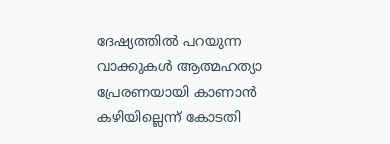ദേഷ്യത്തിൽ പറയുന്ന വാക്കുകൾ ആത്മഹത്യാ പ്രേരണയായി കാണാൻ കഴിയില്ലെന്ന് കോടതി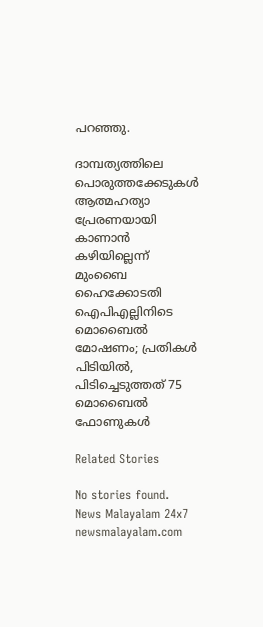പറഞ്ഞു.

ദാമ്പത്യത്തിലെ പൊരുത്തക്കേടുകൾ ആത്മഹത്യാ പ്രേരണയായി കാണാൻ കഴിയില്ലെന്ന് മുംബൈ ഹൈക്കോടതി
ഐപിഎല്ലിനിടെ മൊബൈൽ മോഷണം; പ്രതികൾ പിടിയിൽ, പിടിച്ചെടുത്തത് 75 മൊബൈൽ ഫോണുകൾ

Related Stories

No stories found.
News Malayalam 24x7
newsmalayalam.com